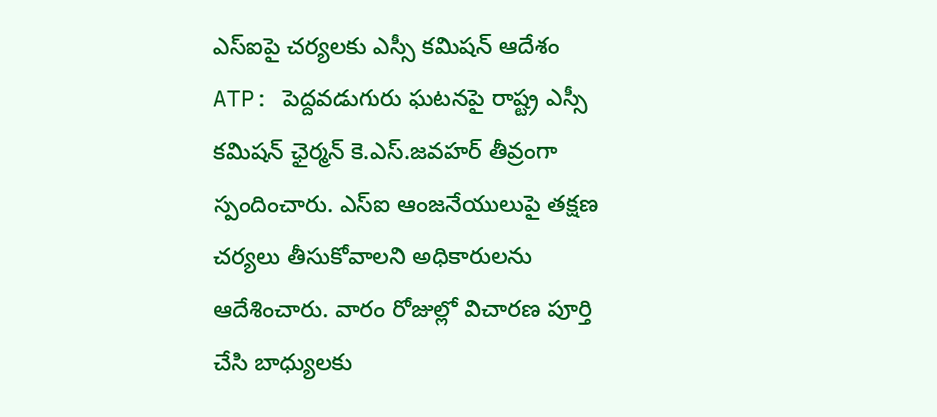ఎస్ఐపై చర్యలకు ఎస్సీ కమిషన్ ఆదేశం
ATP: పెద్దవడుగురు ఘటనపై రాష్ట్ర ఎస్సీ కమిషన్ ఛైర్మన్ కె.ఎస్.జవహర్ తీవ్రంగా స్పందించారు. ఎస్ఐ ఆంజనేయులుపై తక్షణ చర్యలు తీసుకోవాలని అధికారులను ఆదేశించారు. వారం రోజుల్లో విచారణ పూర్తి చేసి బాధ్యులకు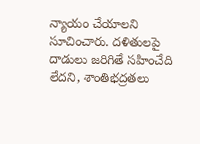న్యాయం చేయాలని సూచించారు. దళితులపై దాడులు జరిగితే సహించేది లేదని, శాంతిభద్రతలు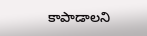కాపాడాలని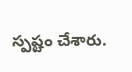స్పష్టం చేశారు.